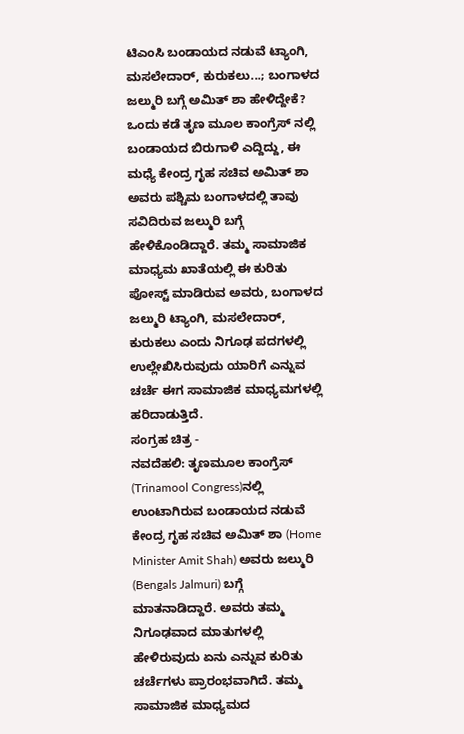ಟಿಎಂಸಿ ಬಂಡಾಯದ ನಡುವೆ ಟ್ಯಾಂಗಿ, ಮಸಲೇದಾರ್, ಕುರುಕಲು...; ಬಂಗಾಳದ ಜಲ್ಮುರಿ ಬಗ್ಗೆ ಅಮಿತ್ ಶಾ ಹೇಳಿದ್ದೇಕೆ?
ಒಂದು ಕಡೆ ತೃಣ ಮೂಲ ಕಾಂಗ್ರೆಸ್ ನಲ್ಲಿ ಬಂಡಾಯದ ಬಿರುಗಾಳಿ ಎದ್ದಿದ್ದು, ಈ ಮಧ್ಯೆ ಕೇಂದ್ರ ಗೃಹ ಸಚಿವ ಅಮಿತ್ ಶಾ ಅವರು ಪಶ್ಚಿಮ ಬಂಗಾಳದಲ್ಲಿ ತಾವು ಸವಿದಿರುವ ಜಲ್ಮುರಿ ಬಗ್ಗೆ ಹೇಳಿಕೊಂಡಿದ್ದಾರೆ. ತಮ್ಮ ಸಾಮಾಜಿಕ ಮಾಧ್ಯಮ ಖಾತೆಯಲ್ಲಿ ಈ ಕುರಿತು ಪೋಸ್ಟ್ ಮಾಡಿರುವ ಅವರು, ಬಂಗಾಳದ ಜಲ್ಮುರಿ ಟ್ಯಾಂಗಿ, ಮಸಲೇದಾರ್, ಕುರುಕಲು ಎಂದು ನಿಗೂಢ ಪದಗಳಲ್ಲಿ ಉಲ್ಲೇಖಿಸಿರುವುದು ಯಾರಿಗೆ ಎನ್ನುವ ಚರ್ಚೆ ಈಗ ಸಾಮಾಜಿಕ ಮಾಧ್ಯಮಗಳಲ್ಲಿ ಹರಿದಾಡುತ್ತಿದೆ.
ಸಂಗ್ರಹ ಚಿತ್ರ -
ನವದೆಹಲಿ: ತೃಣಮೂಲ ಕಾಂಗ್ರೆಸ್ (Trinamool Congress)ನಲ್ಲಿ ಉಂಟಾಗಿರುವ ಬಂಡಾಯದ ನಡುವೆ ಕೇಂದ್ರ ಗೃಹ ಸಚಿವ ಅಮಿತ್ ಶಾ (Home Minister Amit Shah) ಅವರು ಜಲ್ಮುರಿ (Bengals Jalmuri) ಬಗ್ಗೆ ಮಾತನಾಡಿದ್ದಾರೆ. ಅವರು ತಮ್ಮ ನಿಗೂಢವಾದ ಮಾತುಗಳಲ್ಲಿ ಹೇಳಿರುವುದು ಏನು ಎನ್ನುವ ಕುರಿತು ಚರ್ಚೆಗಳು ಪ್ರಾರಂಭವಾಗಿದೆ. ತಮ್ಮ ಸಾಮಾಜಿಕ ಮಾಧ್ಯಮದ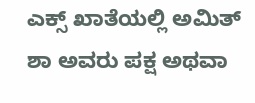ಎಕ್ಸ್ ಖಾತೆಯಲ್ಲಿ ಅಮಿತ್ ಶಾ ಅವರು ಪಕ್ಷ ಅಥವಾ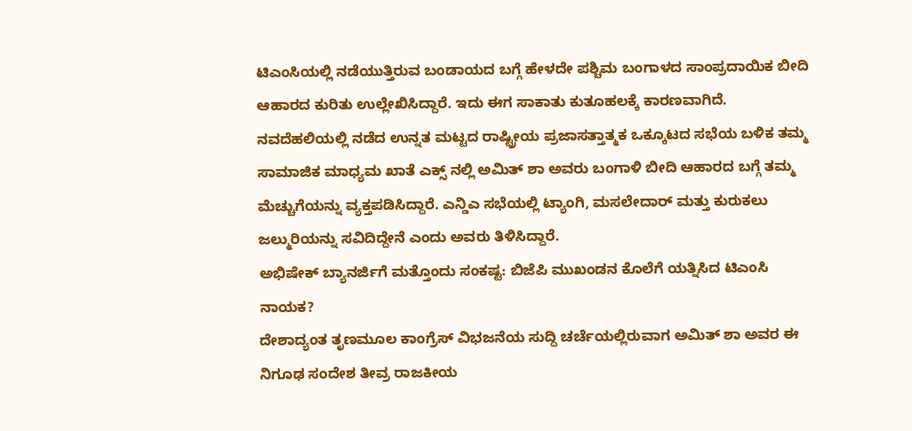ಟಿಎಂಸಿಯಲ್ಲಿ ನಡೆಯುತ್ತಿರುವ ಬಂಡಾಯದ ಬಗ್ಗೆ ಹೇಳದೇ ಪಶ್ಚಿಮ ಬಂಗಾಳದ ಸಾಂಪ್ರದಾಯಿಕ ಬೀದಿ ಆಹಾರದ ಕುರಿತು ಉಲ್ಲೇಖಿಸಿದ್ದಾರೆ. ಇದು ಈಗ ಸಾಕಾತು ಕುತೂಹಲಕ್ಕೆ ಕಾರಣವಾಗಿದೆ.
ನವದೆಹಲಿಯಲ್ಲಿ ನಡೆದ ಉನ್ನತ ಮಟ್ಟದ ರಾಷ್ಟ್ರೀಯ ಪ್ರಜಾಸತ್ತಾತ್ಮಕ ಒಕ್ಕೂಟದ ಸಭೆಯ ಬಳಿಕ ತಮ್ಮ ಸಾಮಾಜಿಕ ಮಾಧ್ಯಮ ಖಾತೆ ಎಕ್ಸ್ ನಲ್ಲಿ ಅಮಿತ್ ಶಾ ಅವರು ಬಂಗಾಳಿ ಬೀದಿ ಆಹಾರದ ಬಗ್ಗೆ ತಮ್ಮ ಮೆಚ್ಚುಗೆಯನ್ನು ವ್ಯಕ್ತಪಡಿಸಿದ್ದಾರೆ. ಎನ್ಡಿಎ ಸಭೆಯಲ್ಲಿ ಟ್ಯಾಂಗಿ, ಮಸಲೇದಾರ್ ಮತ್ತು ಕುರುಕಲು ಜಲ್ಮುರಿಯನ್ನು ಸವಿದಿದ್ದೇನೆ ಎಂದು ಅವರು ತಿಳಿಸಿದ್ದಾರೆ.
ಅಭಿಷೇಕ್ ಬ್ಯಾನರ್ಜಿಗೆ ಮತ್ತೊಂದು ಸಂಕಷ್ಟ: ಬಿಜೆಪಿ ಮುಖಂಡನ ಕೊಲೆಗೆ ಯತ್ನಿಸಿದ ಟಿಎಂಸಿ ನಾಯಕ?
ದೇಶಾದ್ಯಂತ ತೃಣಮೂಲ ಕಾಂಗ್ರೆಸ್ ವಿಭಜನೆಯ ಸುದ್ದಿ ಚರ್ಚೆಯಲ್ಲಿರುವಾಗ ಅಮಿತ್ ಶಾ ಅವರ ಈ ನಿಗೂಢ ಸಂದೇಶ ತೀವ್ರ ರಾಜಕೀಯ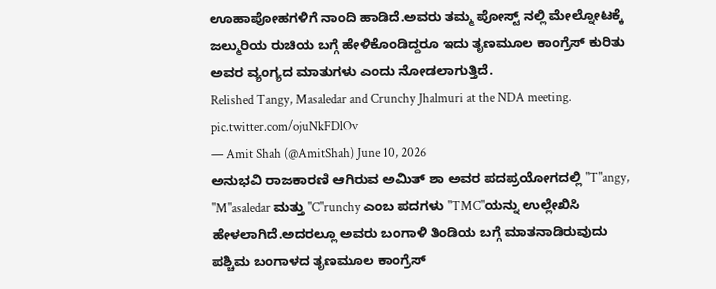ಊಹಾಪೋಹಗಳಿಗೆ ನಾಂದಿ ಹಾಡಿದೆ.ಅವರು ತಮ್ಮ ಪೋಸ್ಟ್ ನಲ್ಲಿ ಮೇಲ್ನೋಟಕ್ಕೆ ಜಲ್ಮುರಿಯ ರುಚಿಯ ಬಗ್ಗೆ ಹೇಳಿಕೊಂಡಿದ್ದರೂ ಇದು ತೃಣಮೂಲ ಕಾಂಗ್ರೆಸ್ ಕುರಿತು ಅವರ ವ್ಯಂಗ್ಯದ ಮಾತುಗಳು ಎಂದು ನೋಡಲಾಗುತ್ತಿದೆ.
Relished Tangy, Masaledar and Crunchy Jhalmuri at the NDA meeting. pic.twitter.com/ojuNkFDlOv
— Amit Shah (@AmitShah) June 10, 2026
ಅನುಭವಿ ರಾಜಕಾರಣಿ ಆಗಿರುವ ಅಮಿತ್ ಶಾ ಅವರ ಪದಪ್ರಯೋಗದಲ್ಲಿ "T"angy, "M"asaledar ಮತ್ತು "C"runchy ಎಂಬ ಪದಗಳು "TMC"ಯನ್ನು ಉಲ್ಲೇಖಿಸಿ ಹೇಳಲಾಗಿದೆ.ಅದರಲ್ಲೂ ಅವರು ಬಂಗಾಳಿ ತಿಂಡಿಯ ಬಗ್ಗೆ ಮಾತನಾಡಿರುವುದು ಪಶ್ಚಿಮ ಬಂಗಾಳದ ತೃಣಮೂಲ ಕಾಂಗ್ರೆಸ್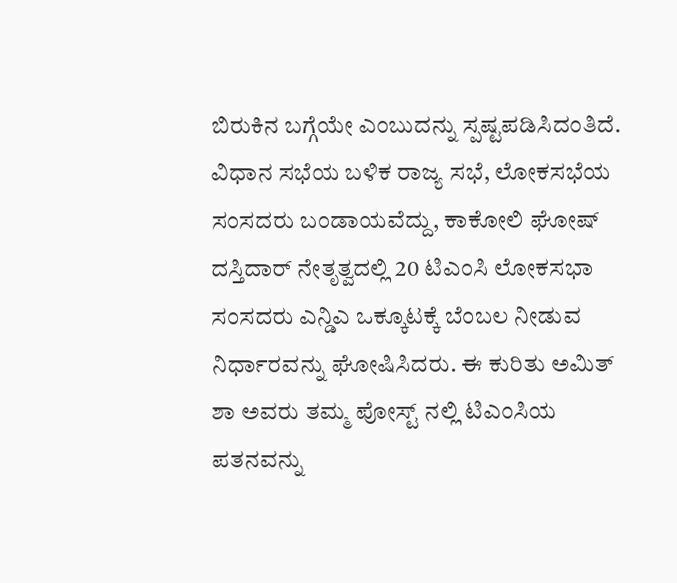ಬಿರುಕಿನ ಬಗ್ಗೆಯೇ ಎಂಬುದನ್ನು ಸ್ಪಷ್ಟಪಡಿಸಿದಂತಿದೆ.
ವಿಧಾನ ಸಭೆಯ ಬಳಿಕ ರಾಜ್ಯ ಸಭೆ, ಲೋಕಸಭೆಯ ಸಂಸದರು ಬಂಡಾಯವೆದ್ದು, ಕಾಕೋಲಿ ಘೋಷ್ ದಸ್ತಿದಾರ್ ನೇತೃತ್ವದಲ್ಲಿ 20 ಟಿಎಂಸಿ ಲೋಕಸಭಾ ಸಂಸದರು ಎನ್ಡಿಎ ಒಕ್ಕೂಟಕ್ಕೆ ಬೆಂಬಲ ನೀಡುವ ನಿರ್ಧಾರವನ್ನು ಘೋಷಿಸಿದರು. ಈ ಕುರಿತು ಅಮಿತ್ ಶಾ ಅವರು ತಮ್ಮ ಪೋಸ್ಟ್ ನಲ್ಲಿ ಟಿಎಂಸಿಯ ಪತನವನ್ನು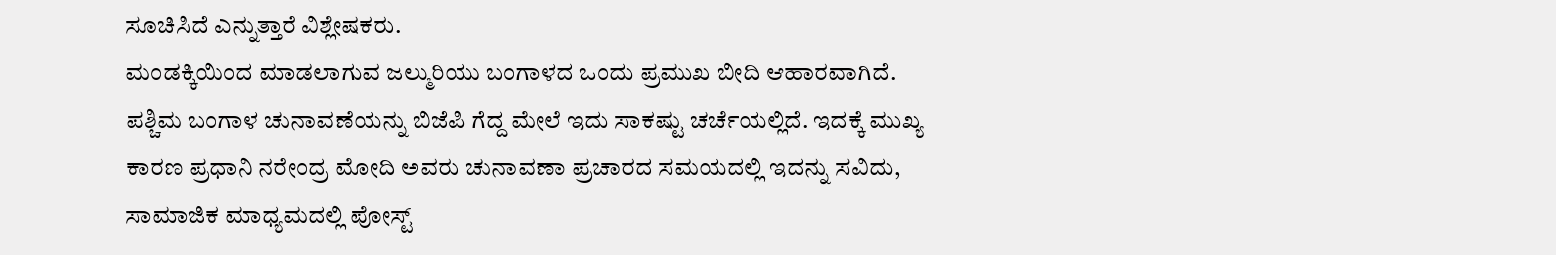ಸೂಚಿಸಿದೆ ಎನ್ನುತ್ತಾರೆ ವಿಶ್ಲೇಷಕರು.
ಮಂಡಕ್ಕಿಯಿಂದ ಮಾಡಲಾಗುವ ಜಲ್ಮುರಿಯು ಬಂಗಾಳದ ಒಂದು ಪ್ರಮುಖ ಬೀದಿ ಆಹಾರವಾಗಿದೆ. ಪಶ್ಚಿಮ ಬಂಗಾಳ ಚುನಾವಣೆಯನ್ನು ಬಿಜೆಪಿ ಗೆದ್ದ ಮೇಲೆ ಇದು ಸಾಕಷ್ಟು ಚರ್ಚೆಯಲ್ಲಿದೆ. ಇದಕ್ಕೆ ಮುಖ್ಯ ಕಾರಣ ಪ್ರಧಾನಿ ನರೇಂದ್ರ ಮೋದಿ ಅವರು ಚುನಾವಣಾ ಪ್ರಚಾರದ ಸಮಯದಲ್ಲಿ ಇದನ್ನು ಸವಿದು, ಸಾಮಾಜಿಕ ಮಾಧ್ಯಮದಲ್ಲಿ ಪೋಸ್ಟ್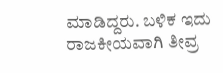ಮಾಡಿದ್ದರು. ಬಳಿಕ ಇದು ರಾಜಕೀಯವಾಗಿ ತೀವ್ರ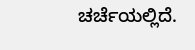ಚರ್ಚೆಯಲ್ಲಿದೆ.